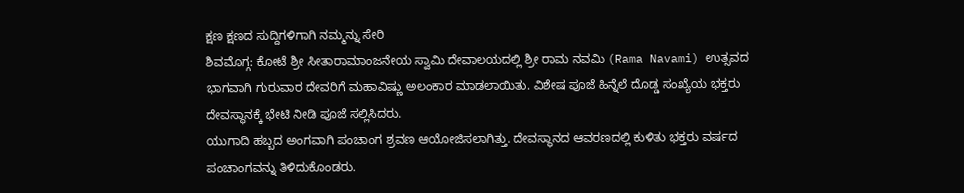ಕ್ಷಣ ಕ್ಷಣದ ಸುದ್ದಿಗಳಿಗಾಗಿ ನಮ್ಮನ್ನು ಸೇರಿ
ಶಿವಮೊಗ್ಗ: ಕೋಟೆ ಶ್ರೀ ಸೀತಾರಾಮಾಂಜನೇಯ ಸ್ವಾಮಿ ದೇವಾಲಯದಲ್ಲಿ ಶ್ರೀ ರಾಮ ನವಮಿ (Rama Navami) ಉತ್ಸವದ ಭಾಗವಾಗಿ ಗುರುವಾರ ದೇವರಿಗೆ ಮಹಾವಿಷ್ಣು ಅಲಂಕಾರ ಮಾಡಲಾಯಿತು. ವಿಶೇಷ ಪೂಜೆ ಹಿನ್ನೆಲೆ ದೊಡ್ಡ ಸಂಖ್ಯೆಯ ಭಕ್ತರು ದೇವಸ್ಥಾನಕ್ಕೆ ಭೇಟಿ ನೀಡಿ ಪೂಜೆ ಸಲ್ಲಿಸಿದರು.
ಯುಗಾದಿ ಹಬ್ಬದ ಅಂಗವಾಗಿ ಪಂಚಾಂಗ ಶ್ರವಣ ಆಯೋಜಿಸಲಾಗಿತ್ತು. ದೇವಸ್ಥಾನದ ಆವರಣದಲ್ಲಿ ಕುಳಿತು ಭಕ್ತರು ವರ್ಷದ ಪಂಚಾಂಗವನ್ನು ತಿಳಿದುಕೊಂಡರು.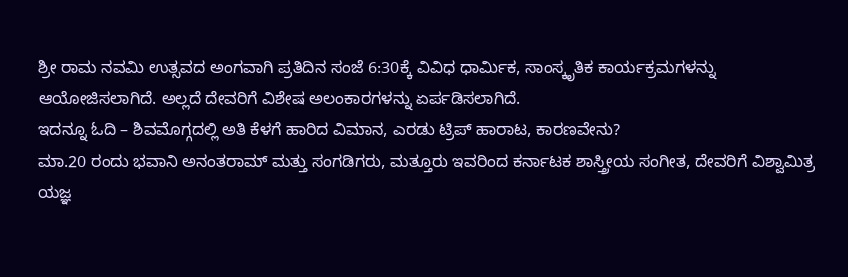ಶ್ರೀ ರಾಮ ನವಮಿ ಉತ್ಸವದ ಅಂಗವಾಗಿ ಪ್ರತಿದಿನ ಸಂಜೆ 6:30ಕ್ಕೆ ವಿವಿಧ ಧಾರ್ಮಿಕ, ಸಾಂಸ್ಕೃತಿಕ ಕಾರ್ಯಕ್ರಮಗಳನ್ನು ಆಯೋಜಿಸಲಾಗಿದೆ. ಅಲ್ಲದೆ ದೇವರಿಗೆ ವಿಶೇಷ ಅಲಂಕಾರಗಳನ್ನು ಏರ್ಪಡಿಸಲಾಗಿದೆ.
ಇದನ್ನೂ ಓದಿ – ಶಿವಮೊಗ್ಗದಲ್ಲಿ ಅತಿ ಕೆಳಗೆ ಹಾರಿದ ವಿಮಾನ, ಎರಡು ಟ್ರಿಪ್ ಹಾರಾಟ, ಕಾರಣವೇನು?
ಮಾ.20 ರಂದು ಭವಾನಿ ಅನಂತರಾಮ್ ಮತ್ತು ಸಂಗಡಿಗರು, ಮತ್ತೂರು ಇವರಿಂದ ಕರ್ನಾಟಕ ಶಾಸ್ತ್ರೀಯ ಸಂಗೀತ, ದೇವರಿಗೆ ವಿಶ್ವಾಮಿತ್ರ ಯಜ್ಞ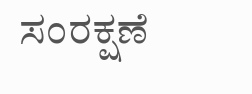ಸಂರಕ್ಷಣೆ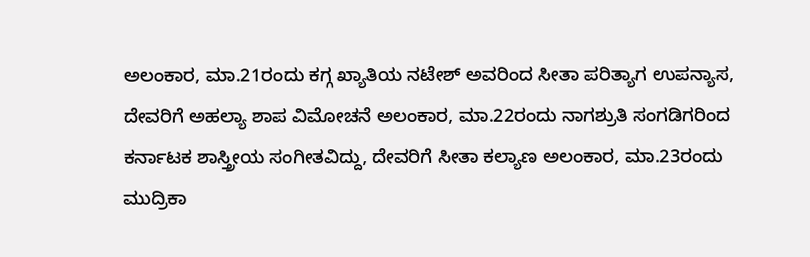ಅಲಂಕಾರ, ಮಾ.21ರಂದು ಕಗ್ಗ ಖ್ಯಾತಿಯ ನಟೇಶ್ ಅವರಿಂದ ಸೀತಾ ಪರಿತ್ಯಾಗ ಉಪನ್ಯಾಸ, ದೇವರಿಗೆ ಅಹಲ್ಯಾ ಶಾಪ ವಿಮೋಚನೆ ಅಲಂಕಾರ, ಮಾ.22ರಂದು ನಾಗಶ್ರುತಿ ಸಂಗಡಿಗರಿಂದ ಕರ್ನಾಟಕ ಶಾಸ್ತ್ರೀಯ ಸಂಗೀತವಿದ್ದು, ದೇವರಿಗೆ ಸೀತಾ ಕಲ್ಯಾಣ ಅಲಂಕಾರ, ಮಾ.23ರಂದು ಮುದ್ರಿಕಾ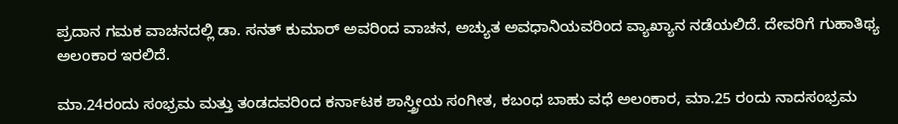ಪ್ರದಾನ ಗಮಕ ವಾಚನದಲ್ಲಿ ಡಾ. ಸನತ್ ಕುಮಾರ್ ಅವರಿಂದ ವಾಚನ, ಅಚ್ಯುತ ಅವಧಾನಿಯವರಿಂದ ವ್ಯಾಖ್ಯಾನ ನಡೆಯಲಿದೆ. ದೇವರಿಗೆ ಗುಹಾತಿಥ್ಯ ಅಲಂಕಾರ ಇರಲಿದೆ.

ಮಾ.24ರಂದು ಸಂಭ್ರಮ ಮತ್ತು ತಂಡದವರಿಂದ ಕರ್ನಾಟಕ ಶಾಸ್ತ್ರೀಯ ಸಂಗೀತ, ಕಬಂಧ ಬಾಹು ವಧೆ ಅಲಂಕಾರ, ಮಾ.25 ರಂದು ನಾದಸಂಭ್ರಮ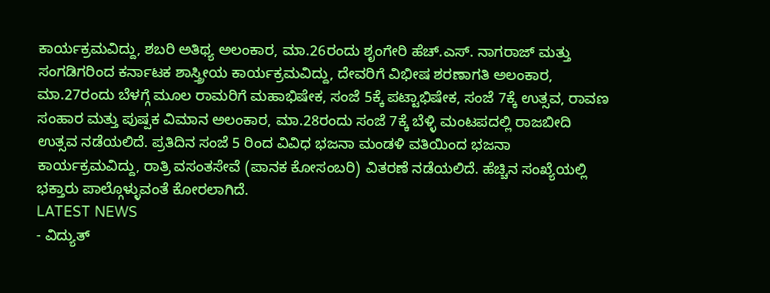ಕಾರ್ಯಕ್ರಮವಿದ್ದು, ಶಬರಿ ಅತಿಥ್ಯ ಅಲಂಕಾರ, ಮಾ.26ರಂದು ಶೃಂಗೇರಿ ಹೆಚ್.ಎಸ್. ನಾಗರಾಜ್ ಮತ್ತು ಸಂಗಡಿಗರಿಂದ ಕರ್ನಾಟಕ ಶಾಸ್ತ್ರೀಯ ಕಾರ್ಯಕ್ರಮವಿದ್ದು, ದೇವರಿಗೆ ವಿಭೀಷ ಶರಣಾಗತಿ ಅಲಂಕಾರ, ಮಾ.27ರಂದು ಬೆಳಗ್ಗೆ ಮೂಲ ರಾಮರಿಗೆ ಮಹಾಭಿಷೇಕ, ಸಂಜೆ 5ಕ್ಕೆ ಪಟ್ಟಾಭಿಷೇಕ, ಸಂಜೆ 7ಕ್ಕೆ ಉತ್ಸವ, ರಾವಣ ಸಂಹಾರ ಮತ್ತು ಪುಷ್ಪಕ ವಿಮಾನ ಅಲಂಕಾರ, ಮಾ.28ರಂದು ಸಂಜೆ 7ಕ್ಕೆ ಬೆಳ್ಳಿ ಮಂಟಪದಲ್ಲಿ ರಾಜಬೀದಿ ಉತ್ಸವ ನಡೆಯಲಿದೆ. ಪ್ರತಿದಿನ ಸಂಜೆ 5 ರಿಂದ ವಿವಿಧ ಭಜನಾ ಮಂಡಳಿ ವತಿಯಿಂದ ಭಜನಾ ಕಾರ್ಯಕ್ರಮವಿದ್ದು, ರಾತ್ರಿ ವಸಂತಸೇವೆ (ಪಾನಕ ಕೋಸಂಬರಿ) ವಿತರಣೆ ನಡೆಯಲಿದೆ. ಹೆಚ್ಚಿನ ಸಂಖ್ಯೆಯಲ್ಲಿ ಭಕ್ತಾರು ಪಾಲ್ಗೊಳ್ಳುವಂತೆ ಕೋರಲಾಗಿದೆ.
LATEST NEWS
- ವಿದ್ಯುತ್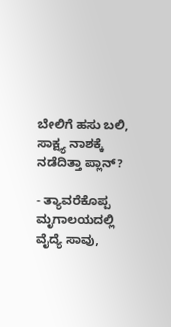ಬೇಲಿಗೆ ಹಸು ಬಲಿ, ಸಾಕ್ಷ್ಯ ನಾಶಕ್ಕೆ ನಡೆದಿತ್ತಾ ಪ್ಲಾನ್?

- ತ್ಯಾವರೆಕೊಪ್ಪ ಮೃಗಾಲಯದಲ್ಲಿ ವೈದ್ಯೆ ಸಾವು,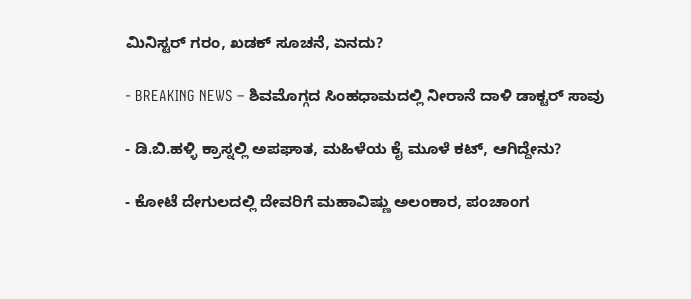ಮಿನಿಸ್ಟರ್ ಗರಂ, ಖಡಕ್ ಸೂಚನೆ, ಏನದು?

- BREAKING NEWS – ಶಿವಮೊಗ್ಗದ ಸಿಂಹಧಾಮದಲ್ಲಿ ನೀರಾನೆ ದಾಳಿ ಡಾಕ್ಟರ್ ಸಾವು

- ಡಿ.ಬಿ.ಹಳ್ಳಿ ಕ್ರಾಸ್ನಲ್ಲಿ ಅಪಘಾತ, ಮಹಿಳೆಯ ಕೈ ಮೂಳೆ ಕಟ್, ಆಗಿದ್ದೇನು?

- ಕೋಟೆ ದೇಗುಲದಲ್ಲಿ ದೇವರಿಗೆ ಮಹಾವಿಷ್ಣು ಅಲಂಕಾರ, ಪಂಚಾಂಗ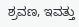ಶ್ರವಣ, ಇವತ್ತು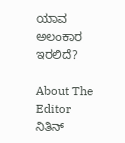ಯಾವ ಅಲಂಕಾರ ಇರಲಿದೆ?

About The Editor
ನಿತಿನ್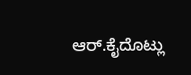ಆರ್.ಕೈದೊಟ್ಲು